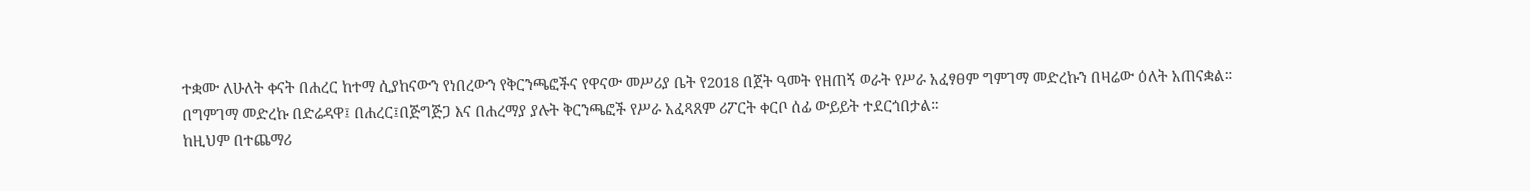ተቋሙ ለሁለት ቀናት በሐረር ከተማ ሲያከናውን የነበረውን የቅርንጫፎችና የዋናው መሥሪያ ቤት የ2018 በጀት ዓመት የዘጠኝ ወራት የሥራ አፈፃፀም ግምገማ መድረኩን በዛሬው ዕለት አጠናቋል።
በግምገማ መድረኩ በድሬዳዋ፤ በሐረር፤በጅግጅጋ እና በሐረማያ ያሉት ቅርንጫፎች የሥራ አፈጻጸም ሪፖርት ቀርቦ ሰፊ ውይይት ተደርጎበታል።
ከዚህም በተጨማሪ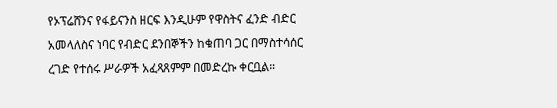የኦፕሬሸንና የፋይናንስ ዘርፍ እንዲሁም የዋስትና ፈንድ ብድር አመላለስና ነባር የብድር ደንበኞችን ከቁጠባ ጋር በማስተሳሰር ረገድ የተሰሩ ሥራዎች አፈጻጸምም በመድረኩ ቀርቧል።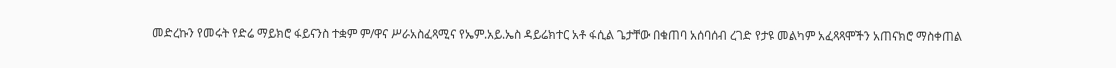መድረኩን የመሩት የድሬ ማይክሮ ፋይናንስ ተቋም ም/ዋና ሥራአስፈጻሚና የኤም.አይ.ኤስ ዳይሬክተር አቶ ፋሲል ጌታቸው በቁጠባ አሰባሰብ ረገድ የታዩ መልካም አፈጻጻሞችን አጠናክሮ ማስቀጠል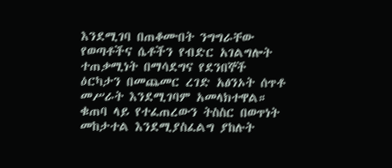እንደሚገባ በጠቆሙበት ንግግራቸው የወጣቶችና ሴቶችን የብድር አገልግሎት ተጠቃሚነት በማሳደግና የደንበኞች ዕርካታን በመጨመር ረገድ አፅንኦት ሰጥቶ መሥራት እንደሚገባም አመላክተዋል።
ቁጠባ ላይ የተፈጠረውን ትስስር በወጥነት መከታተል እንደሚያስፈልግ ያከሉት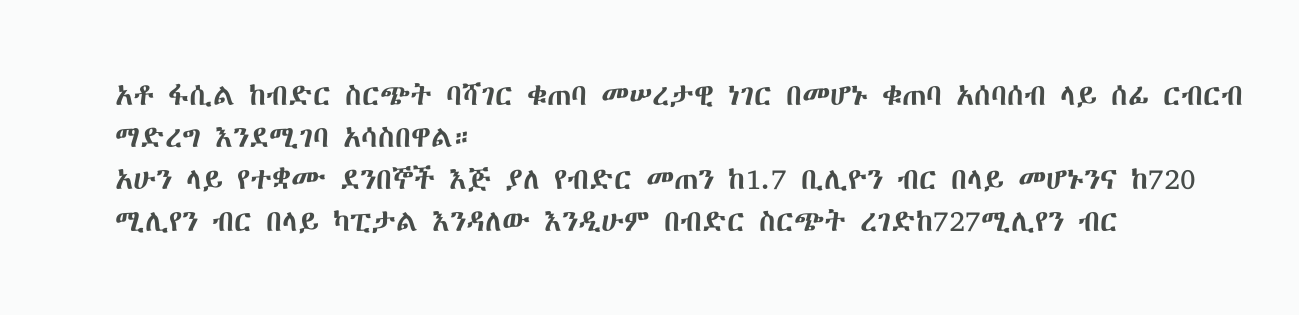አቶ ፋሲል ከብድር ስርጭት ባሻገር ቁጠባ መሠረታዊ ነገር በመሆኑ ቁጠባ አሰባሰብ ላይ ሰፊ ርብርብ ማድረግ እንደሚገባ አሳስበዋል።
አሁን ላይ የተቋሙ ደንበኞች እጅ ያለ የብድር መጠን ከ1.7 ቢሊዮን ብር በላይ መሆኑንና ከ720 ሚሊየን ብር በላይ ካፒታል እንዳለው እንዲሁም በብድር ስርጭት ረገድከ727ሚሊየን ብር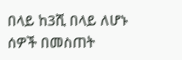በላይ ከ3ሺ በላይ ለሆኑ ሰዎች በመስጠት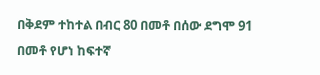በቅደም ተከተል በብር 80 በመቶ በሰው ደግሞ 91 በመቶ የሆነ ከፍተኛ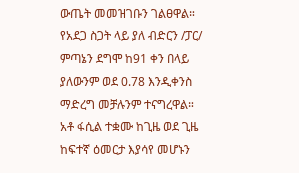ውጤት መመዝገቡን ገልፀዋል። የአደጋ ስጋት ላይ ያለ ብድርን /ፓር/ ምጣኔን ደግሞ ከ91 ቀን በላይ ያለውንም ወደ 0.78 እንዲቀንስ ማድረግ መቻሉንም ተናግረዋል።
አቶ ፋሲል ተቋሙ ከጊዜ ወደ ጊዜ ከፍተኛ ዕመርታ እያሳየ መሆኑን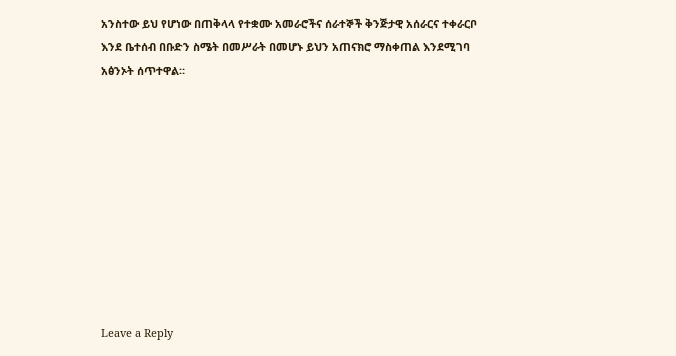አንስተው ይህ የሆነው በጠቅላላ የተቋሙ አመራሮችና ሰራተኞች ቅንጅታዊ አሰራርና ተቀራርቦ እንደ ቤተሰብ በቡድን ስሜት በመሥራት በመሆኑ ይህን አጠናክሮ ማስቀጠል እንደሚገባ አፅንኦት ሰጥተዋል።










Leave a Reply